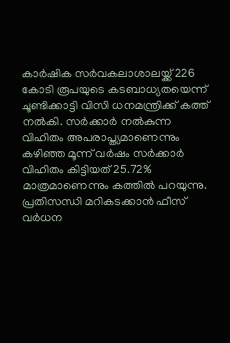കാർഷിക സർവകലാശാലയ്ക്ക് 226 കോടി രൂപയുടെ കടബാധ്യതയെന്ന് ചൂണ്ടിക്കാട്ടി വിസി ധനമന്ത്രിക്ക് കത്ത് നൽകി. സർക്കാർ നൽകുന്ന വിഹിതം അപരാപ്ത്യമാണെന്നും കഴിഞ്ഞ മൂന്ന് വർഷം സർക്കാർ വിഹിതം കിട്ടിയത് 25.72% മാത്രമാണെന്നും കത്തിൽ പറയുന്നു. പ്രതിസന്ധി മറികടക്കാൻ ഫീസ് വർധന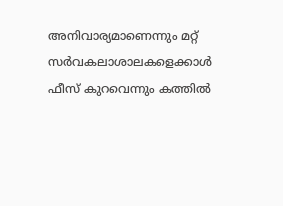അനിവാര്യമാണെന്നും മറ്റ് സർവകലാശാലകളെക്കാൾ ഫീസ് കുറവെന്നും കത്തിൽ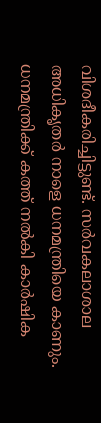വിശദീകരിച്ചിട്ടുണ്ട്. സർവകലാശാല അധികൃതർ നാളെ ധനമന്ത്രിയെ കാണും.
ധനമന്ത്രിക്ക് കത്ത് നൽകി കാർഷിക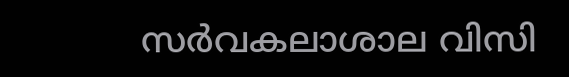സർവകലാശാല വിസി